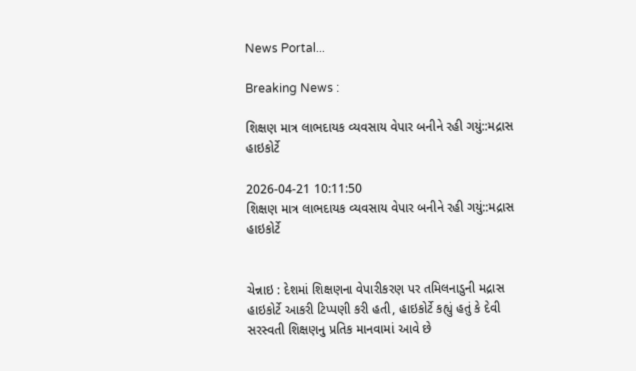News Portal...

Breaking News :

શિક્ષણ માત્ર લાભદાયક વ્યવસાય વેપાર બનીને રહી ગયું::મદ્રાસ હાઇકોર્ટે

2026-04-21 10:11:50
શિક્ષણ માત્ર લાભદાયક વ્યવસાય વેપાર બનીને રહી ગયું::મદ્રાસ હાઇકોર્ટે


ચેન્નાઇ : દેશમાં શિક્ષણના વેપારીકરણ પર તમિલનાડુની મદ્રાસ હાઇકોર્ટે આકરી ટિપ્પણી કરી હતી, હાઇકોર્ટે કહ્યું હતું કે દેવી સરસ્વતી શિક્ષણનુ પ્રતિક માનવામાં આવે છે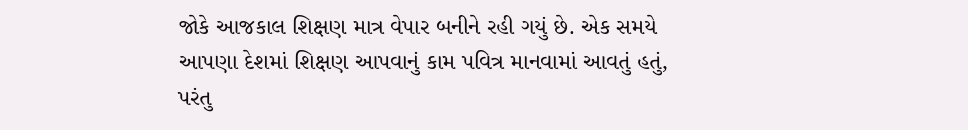જોકે આજકાલ શિક્ષણ માત્ર વેપાર બનીને રહી ગયું છે. એક સમયે આપણા દેશમાં શિક્ષણ આપવાનું કામ પવિત્ર માનવામાં આવતું હતું, પરંતુ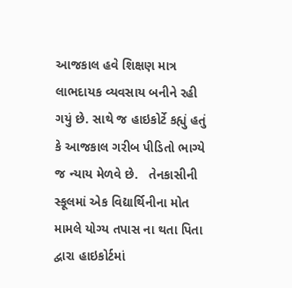આજકાલ હવે શિક્ષણ માત્ર લાભદાયક વ્યવસાય બનીને રહી ગયું છે. સાથે જ હાઇકોર્ટે કહ્યું હતું કે આજકાલ ગરીબ પીડિતો ભાગ્યે જ ન્યાય મેળવે છે.   તેનકાસીની સ્કૂલમાં એક વિદ્યાર્થિનીના મોત મામલે યોગ્ય તપાસ ના થતા પિતા દ્વારા હાઇકોર્ટમાં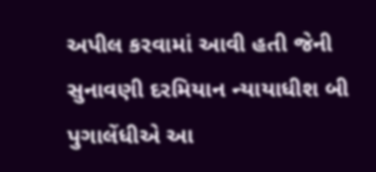અપીલ કરવામાં આવી હતી જેની સુનાવણી દરમિયાન ન્યાયાધીશ બી પુગાલેંધીએ આ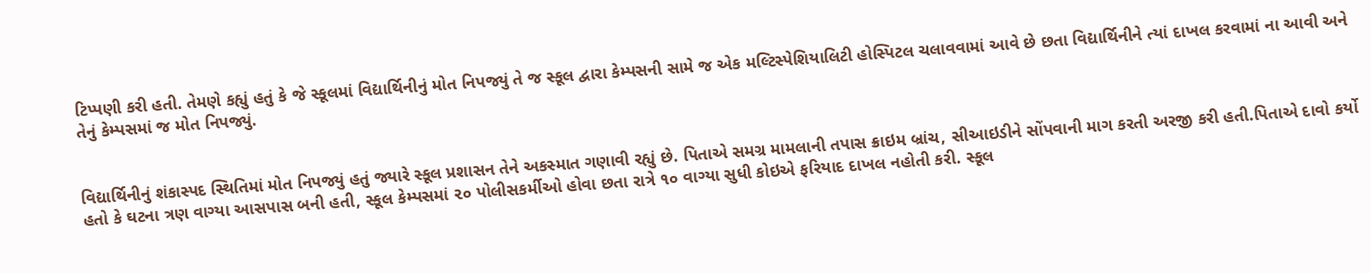ટિપ્પણી કરી હતી. તેમણે કહ્યું હતું કે જે સ્કૂલમાં વિદ્યાર્થિનીનું મોત નિપજ્યું તે જ સ્કૂલ દ્વારા કેમ્પસની સામે જ એક મલ્ટિસ્પેશિયાલિટી હોસ્પિટલ ચલાવવામાં આવે છે છતા વિદ્યાર્થિનીને ત્યાં દાખલ કરવામાં ના આવી અને તેનું કેમ્પસમાં જ મોત નિપજ્યું.


વિદ્યાર્થિનીનું શંકાસ્પદ સ્થિતિમાં મોત નિપજ્યું હતું જ્યારે સ્કૂલ પ્રશાસન તેને અકસ્માત ગણાવી રહ્યું છે. પિતાએ સમગ્ર મામલાની તપાસ ક્રાઇમ બ્રાંચ, સીઆઇડીને સોંપવાની માગ કરતી અરજી કરી હતી.પિતાએ દાવો કર્યો હતો કે ઘટના ત્રણ વાગ્યા આસપાસ બની હતી, સ્કૂલ કેમ્પસમાં ૨૦ પોલીસકર્મીઓ હોવા છતા રાત્રે ૧૦ વાગ્યા સુધી કોઇએ ફરિયાદ દાખલ નહોતી કરી. સ્કૂલ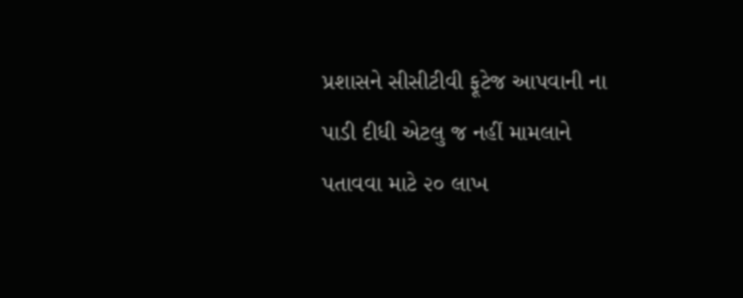પ્રશાસને સીસીટીવી ફૂટેજ આપવાની ના પાડી દીધી એટલુ જ નહીં મામલાને પતાવવા માટે ૨૦ લાખ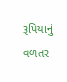રૂપિયાનું વળતર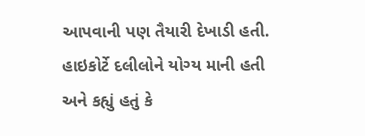આપવાની પણ તૈયારી દેખાડી હતી. હાઇકોર્ટે દલીલોને યોગ્ય માની હતી અને કહ્યું હતું કે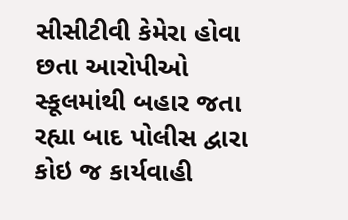સીસીટીવી કેમેરા હોવા છતા આરોપીઓ સ્કૂલમાંથી બહાર જતા રહ્યા બાદ પોલીસ દ્વારા કોઇ જ કાર્યવાહી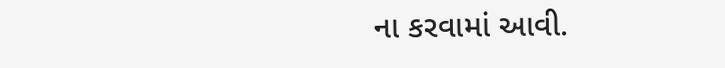ના કરવામાં આવી.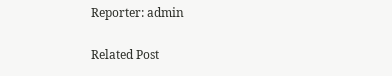Reporter: admin

Related Post